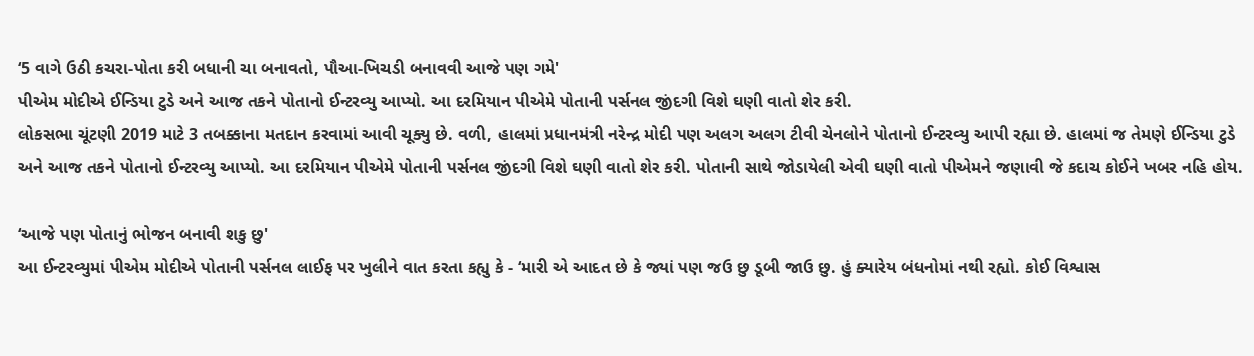‘5 વાગે ઉઠી કચરા-પોતા કરી બધાની ચા બનાવતો, પૌઆ-ખિચડી બનાવવી આજે પણ ગમે'
પીએમ મોદીએ ઈન્ડિયા ટુડે અને આજ તકને પોતાનો ઈન્ટરવ્યુ આપ્યો. આ દરમિયાન પીએમે પોતાની પર્સનલ જીંદગી વિશે ઘણી વાતો શેર કરી.
લોકસભા ચૂંટણી 2019 માટે 3 તબક્કાના મતદાન કરવામાં આવી ચૂક્યુ છે. વળી, હાલમાં પ્રધાનમંત્રી નરેન્દ્ર મોદી પણ અલગ અલગ ટીવી ચેનલોને પોતાનો ઈન્ટરવ્યુ આપી રહ્યા છે. હાલમાં જ તેમણે ઈન્ડિયા ટુડે અને આજ તકને પોતાનો ઈન્ટરવ્યુ આપ્યો. આ દરમિયાન પીએમે પોતાની પર્સનલ જીંદગી વિશે ઘણી વાતો શેર કરી. પોતાની સાથે જોડાયેલી એવી ઘણી વાતો પીએમને જણાવી જે કદાચ કોઈને ખબર નહિ હોય.

‘આજે પણ પોતાનું ભોજન બનાવી શકુ છુ'
આ ઈન્ટરવ્યુમાં પીએમ મોદીએ પોતાની પર્સનલ લાઈફ પર ખુલીને વાત કરતા કહ્યુ કે - ‘મારી એ આદત છે કે જ્યાં પણ જઉ છુ ડૂબી જાઉ છુ. હું ક્યારેય બંધનોમાં નથી રહ્યો. કોઈ વિશ્વાસ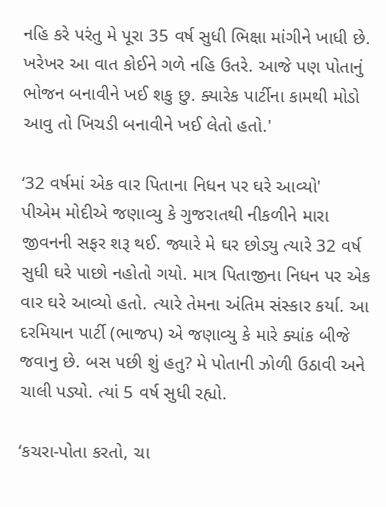નહિ કરે પરંતુ મે પૂરા 35 વર્ષ સુધી ભિક્ષા માંગીને ખાધી છે. ખરેખર આ વાત કોઈને ગળે નહિ ઉતરે. આજે પણ પોતાનું ભોજન બનાવીને ખઈ શકુ છુ. ક્યારેક પાર્ટીના કામથી મોડો આવુ તો ખિચડી બનાવીને ખઈ લેતો હતો.'

‘32 વર્ષમાં એક વાર પિતાના નિધન પર ઘરે આવ્યો'
પીએમ મોદીએ જણાવ્યુ કે ગુજરાતથી નીકળીને મારા જીવનની સફર શરૂ થઈ. જ્યારે મે ઘર છોડ્યુ ત્યારે 32 વર્ષ સુધી ઘરે પાછો નહોતો ગયો. માત્ર પિતાજીના નિધન પર એક વાર ઘરે આવ્યો હતો. ત્યારે તેમના અંતિમ સંસ્કાર કર્યા. આ દરમિયાન પાર્ટી (ભાજપ) એ જણાવ્યુ કે મારે ક્યાંક બીજે જવાનુ છે. બસ પછી શું હતુ? મે પોતાની ઝોળી ઉઠાવી અને ચાલી પડ્યો. ત્યાં 5 વર્ષ સુધી રહ્યો.

‘કચરા-પોતા કરતો, ચા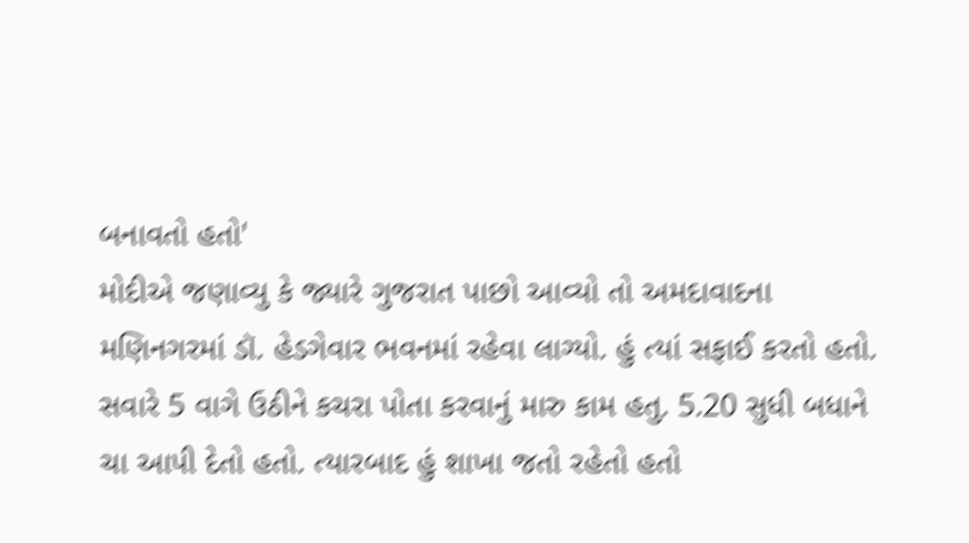બનાવતો હતો'
મોદીએ જણાવ્યુ કે જ્યારે ગુજરાત પાછો આવ્યો તો અમદાવાદના મણિનગરમાં ડૉ. હેડગેવાર ભવનમાં રહેવા લાગ્યો. હું ત્યાં સફાઈ કરતો હતો. સવારે 5 વાગે ઉઠીને કચરા પોતા કરવાનું મારુ કામ હતુ. 5.20 સુધી બધાને ચા આપી દેતો હતો. ત્યારબાદ હું શાખા જતો રહેતો હતો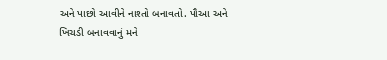અને પાછો આવીને નાશ્તો બનાવતો. પૌઆ અને ખિચડી બનાવવાનું મને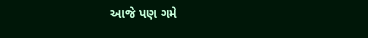આજે પણ ગમે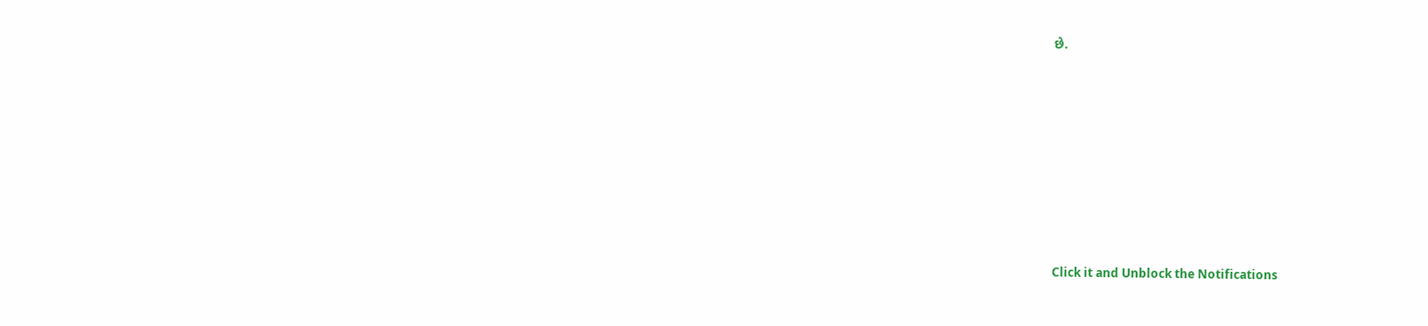છે.












Click it and Unblock the Notifications